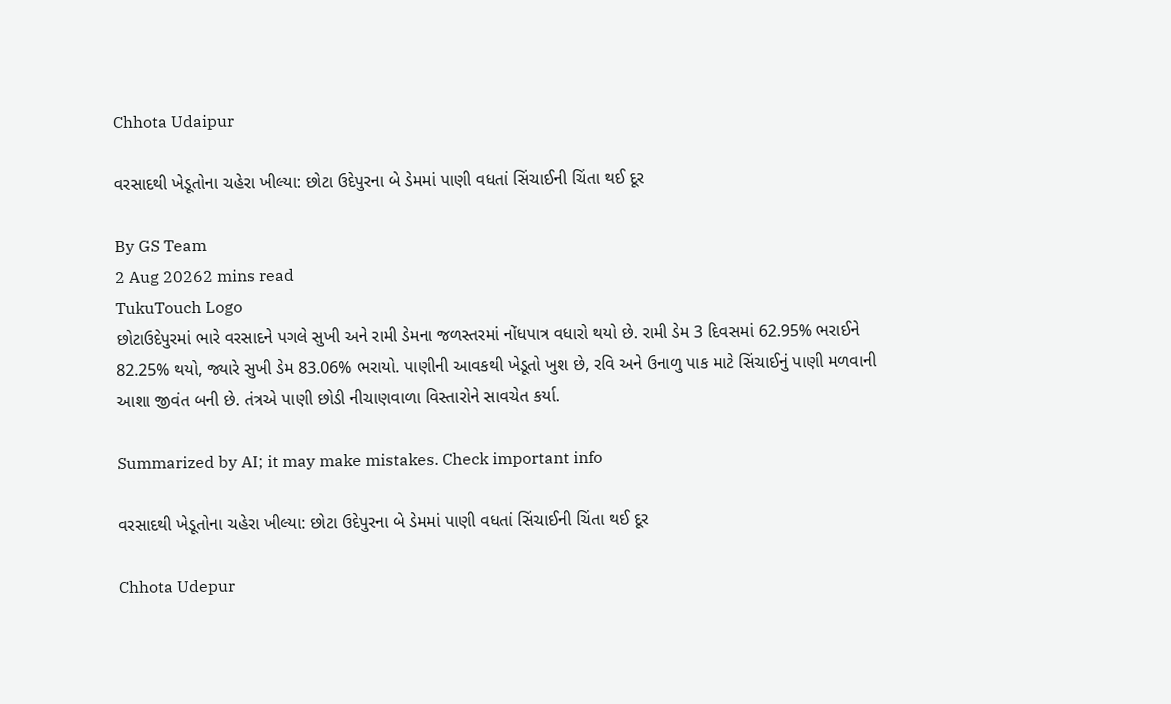Chhota Udaipur

વરસાદથી ખેડૂતોના ચહેરા ખીલ્યા: છોટા ઉદેપુરના બે ડેમમાં પાણી વધતાં સિંચાઈની ચિંતા થઈ દૂર

By GS Team
2 Aug 20262 mins read
TukuTouch Logo
છોટાઉદેપુરમાં ભારે વરસાદને પગલે સુખી અને રામી ડેમના જળસ્તરમાં નોંધપાત્ર વધારો થયો છે. રામી ડેમ 3 દિવસમાં 62.95% ભરાઈને 82.25% થયો, જ્યારે સુખી ડેમ 83.06% ભરાયો. પાણીની આવકથી ખેડૂતો ખુશ છે, રવિ અને ઉનાળુ પાક માટે સિંચાઈનું પાણી મળવાની આશા જીવંત બની છે. તંત્રએ પાણી છોડી નીચાણવાળા વિસ્તારોને સાવચેત કર્યા.

Summarized by AI; it may make mistakes. Check important info

વરસાદથી ખેડૂતોના ચહેરા ખીલ્યા: છોટા ઉદેપુરના બે ડેમમાં પાણી વધતાં સિંચાઈની ચિંતા થઈ દૂર

Chhota Udepur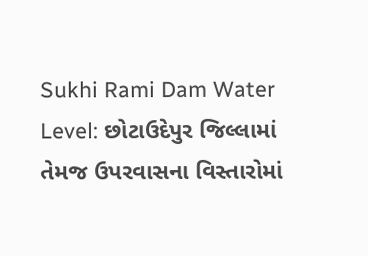Sukhi Rami Dam Water Level: છોટાઉદેપુર જિલ્લામાં તેમજ ઉપરવાસના વિસ્તારોમાં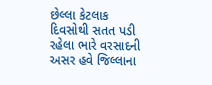છેલ્લા કેટલાક દિવસોથી સતત પડી રહેલા ભારે વરસાદની અસર હવે જિલ્લાના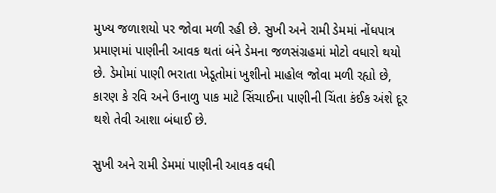મુખ્ય જળાશયો પર જોવા મળી રહી છે. સુખી અને રામી ડેમમાં નોંધપાત્ર પ્રમાણમાં પાણીની આવક થતાં બંને ડેમના જળસંગ્રહમાં મોટો વધારો થયો છે. ડેમોમાં પાણી ભરાતા ખેડૂતોમાં ખુશીનો માહોલ જોવા મળી રહ્યો છે, કારણ કે રવિ અને ઉનાળુ પાક માટે સિંચાઈના પાણીની ચિંતા કંઈક અંશે દૂર થશે તેવી આશા બંધાઈ છે.

સુખી અને રામી ડેમમાં પાણીની આવક વધી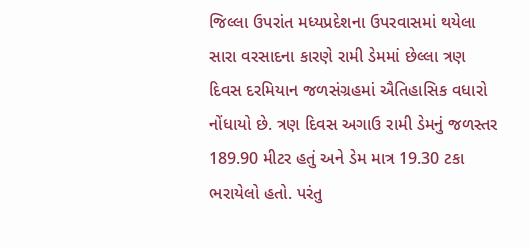જિલ્લા ઉપરાંત મધ્યપ્રદેશના ઉપરવાસમાં થયેલા સારા વરસાદના કારણે રામી ડેમમાં છેલ્લા ત્રણ દિવસ દરમિયાન જળસંગ્રહમાં ઐતિહાસિક વધારો નોંધાયો છે. ત્રણ દિવસ અગાઉ રામી ડેમનું જળસ્તર 189.90 મીટર હતું અને ડેમ માત્ર 19.30 ટકા ભરાયેલો હતો. પરંતુ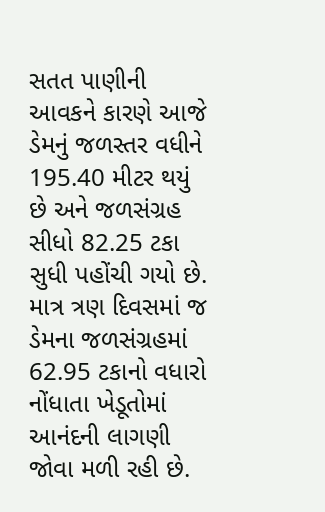સતત પાણીની આવકને કારણે આજે ડેમનું જળસ્તર વધીને 195.40 મીટર થયું છે અને જળસંગ્રહ સીધો 82.25 ટકા સુધી પહોંચી ગયો છે. માત્ર ત્રણ દિવસમાં જ ડેમના જળસંગ્રહમાં 62.95 ટકાનો વધારો નોંધાતા ખેડૂતોમાં આનંદની લાગણી જોવા મળી રહી છે.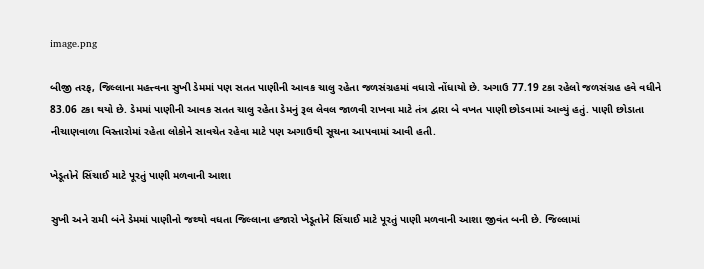image.png

બીજી તરફ, જિલ્લાના મહત્ત્વના સુખી ડેમમાં પણ સતત પાણીની આવક ચાલુ રહેતા જળસંગ્રહમાં વધારો નોંધાયો છે. અગાઉ 77.19 ટકા રહેલો જળસંગ્રહ હવે વધીને 83.06 ટકા થયો છે. ડેમમાં પાણીની આવક સતત ચાલુ રહેતા ડેમનું રૂલ લેવલ જાળવી રાખવા માટે તંત્ર દ્વારા બે વખત પાણી છોડવામાં આવ્યું હતું. પાણી છોડાતા નીચાણવાળા વિસ્તારોમાં રહેતા લોકોને સાવચેત રહેવા માટે પણ અગાઉથી સૂચના આપવામાં આવી હતી.

ખેડૂતોને સિંચાઈ માટે પૂરતું પાણી મળવાની આશા

સુખી અને રામી બંને ડેમમાં પાણીનો જથ્થો વધતા જિલ્લાના હજારો ખેડૂતોને સિંચાઈ માટે પૂરતું પાણી મળવાની આશા જીવંત બની છે. જિલ્લામાં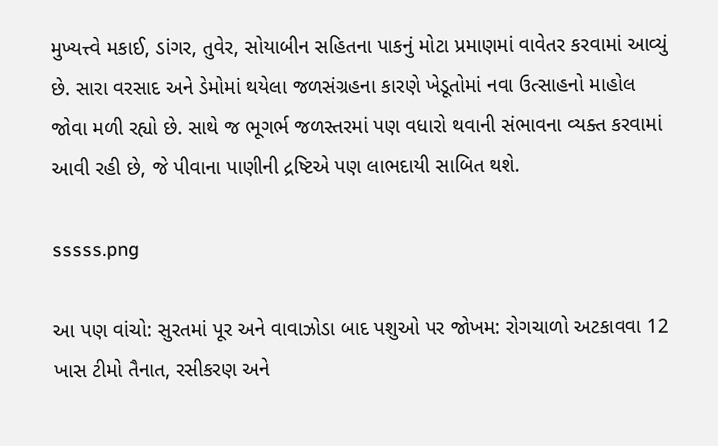મુખ્યત્ત્વે મકાઈ, ડાંગર, તુવેર, સોયાબીન સહિતના પાકનું મોટા પ્રમાણમાં વાવેતર કરવામાં આવ્યું છે. સારા વરસાદ અને ડેમોમાં થયેલા જળસંગ્રહના કારણે ખેડૂતોમાં નવા ઉત્સાહનો માહોલ જોવા મળી રહ્યો છે. સાથે જ ભૂગર્ભ જળસ્તરમાં પણ વધારો થવાની સંભાવના વ્યક્ત કરવામાં આવી રહી છે, જે પીવાના પાણીની દ્રષ્ટિએ પણ લાભદાયી સાબિત થશે.

sssss.png

આ પણ વાંચો: સુરતમાં પૂર અને વાવાઝોડા બાદ પશુઓ પર જોખમ: રોગચાળો અટકાવવા 12 ખાસ ટીમો તૈનાત, રસીકરણ અને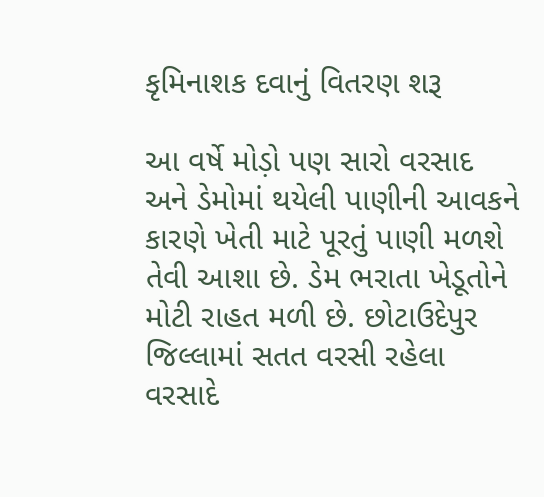કૃમિનાશક દવાનું વિતરણ શરૂ

આ વર્ષે મોડ઼ો પણ સારો વરસાદ અને ડેમોમાં થયેલી પાણીની આવકને કારણે ખેતી માટે પૂરતું પાણી મળશે તેવી આશા છે. ડેમ ભરાતા ખેડૂતોને મોટી રાહત મળી છે. છોટાઉદેપુર જિલ્લામાં સતત વરસી રહેલા વરસાદે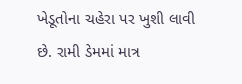ખેડૂતોના ચહેરા પર ખુશી લાવી છે. રામી ડેમમાં માત્ર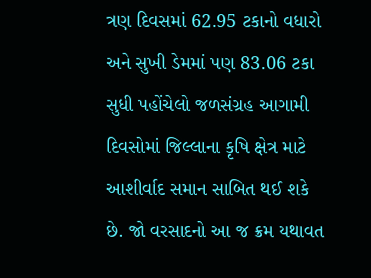ત્રણ દિવસમાં 62.95 ટકાનો વધારો અને સુખી ડેમમાં પણ 83.06 ટકા સુધી પહોંચેલો જળસંગ્રહ આગામી દિવસોમાં જિલ્લાના કૃષિ ક્ષેત્ર માટે આશીર્વાદ સમાન સાબિત થઈ શકે છે. જો વરસાદનો આ જ ક્રમ યથાવત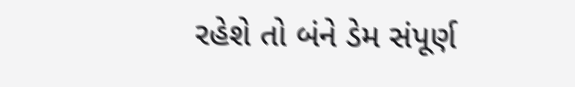રહેશે તો બંને ડેમ સંપૂર્ણ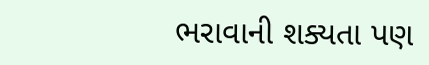ભરાવાની શક્યતા પણ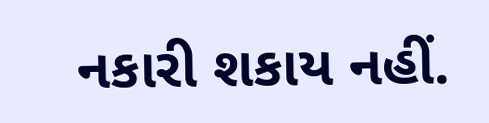નકારી શકાય નહીં.